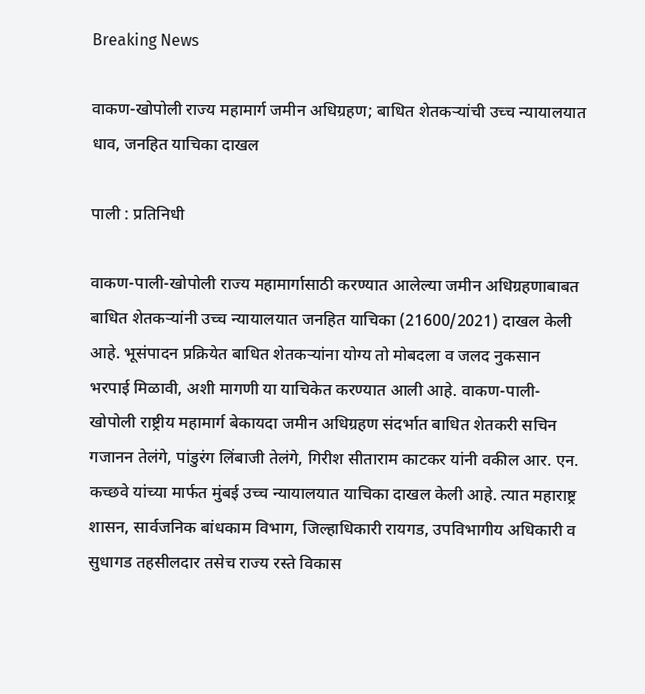Breaking News

वाकण-खोपोली राज्य महामार्ग जमीन अधिग्रहण; बाधित शेतकर्‍यांची उच्च न्यायालयात धाव, जनहित याचिका दाखल

पाली : प्रतिनिधी

वाकण-पाली-खोपोली राज्य महामार्गासाठी करण्यात आलेल्या जमीन अधिग्रहणाबाबत बाधित शेतकर्‍यांनी उच्च न्यायालयात जनहित याचिका (21600/2021) दाखल केली आहे. भूसंपादन प्रक्रियेत बाधित शेतकर्‍यांना योग्य तो मोबदला व जलद नुकसान भरपाई मिळावी, अशी मागणी या याचिकेत करण्यात आली आहे. वाकण-पाली-खोपोली राष्ट्रीय महामार्ग बेकायदा जमीन अधिग्रहण संदर्भात बाधित शेतकरी सचिन गजानन तेलंगे, पांडुरंग लिंबाजी तेलंगे, गिरीश सीताराम काटकर यांनी वकील आर. एन. कच्छवे यांच्या मार्फत मुंबई उच्च न्यायालयात याचिका दाखल केली आहे. त्यात महाराष्ट्र शासन, सार्वजनिक बांधकाम विभाग, जिल्हाधिकारी रायगड, उपविभागीय अधिकारी व  सुधागड तहसीलदार तसेच राज्य रस्ते विकास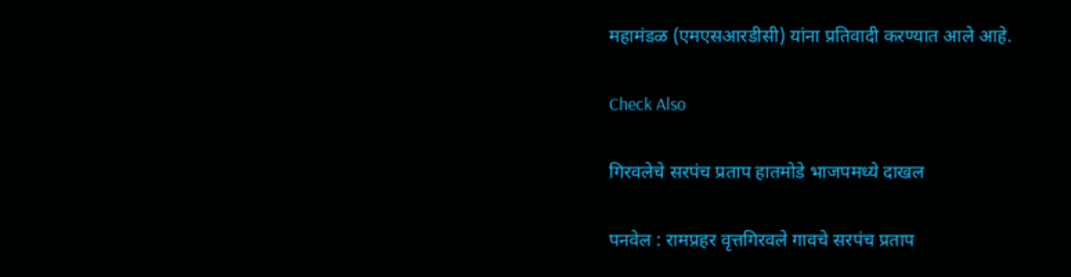महामंडळ (एमएसआरडीसी) यांना प्रतिवादी करण्यात आले आहे.

Check Also

गिरवलेचे सरपंच प्रताप हातमोडे भाजपमध्ये दाखल

पनवेल : रामप्रहर वृत्तगिरवले गावचे सरपंच प्रताप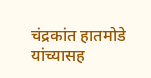चंद्रकांत हातमोडे यांच्यासह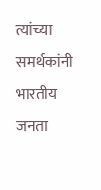त्यांच्या समर्थकांनी भारतीय जनता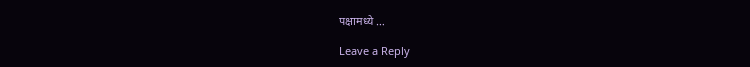पक्षामध्ये …

Leave a Reply